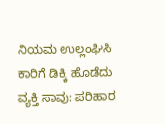ನಿಯಮ ಉಲ್ಲಂಘಿಸಿ ಕಾರಿಗೆ ಡಿಕ್ಕಿ ಹೊಡೆದು ವ್ಯಕ್ತಿ ಸಾವು: ಪರಿಹಾರ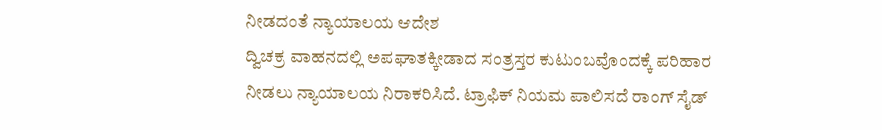ನೀಡದಂತೆ ನ್ಯಾಯಾಲಯ ಆದೇಶ
ದ್ವಿಚಕ್ರ ವಾಹನದಲ್ಲಿ ಅಪಘಾತಕ್ಕೀಡಾದ ಸಂತ್ರಸ್ತರ ಕುಟುಂಬವೊಂದಕ್ಕೆ ಪರಿಹಾರ ನೀಡಲು ನ್ಯಾಯಾಲಯ ನಿರಾಕರಿಸಿದೆ. ಟ್ರಾಫಿಕ್ ನಿಯಮ ಪಾಲಿಸದೆ ರಾಂಗ್ ಸೈಡ್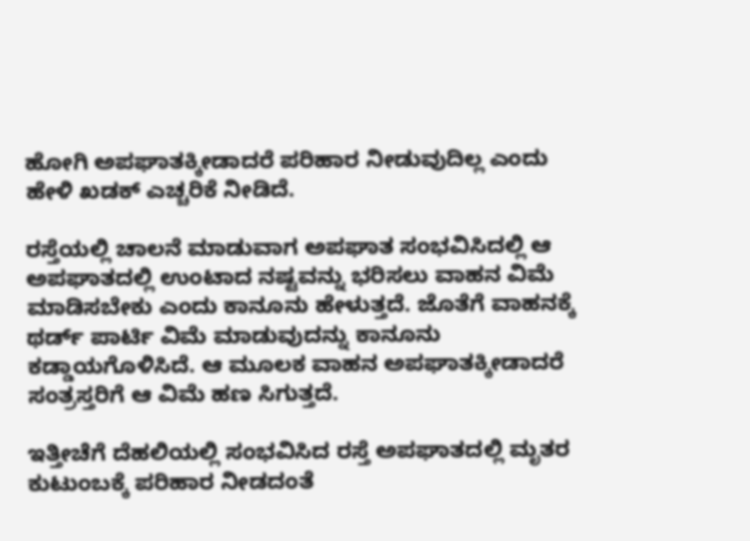ಹೋಗಿ ಅಪಘಾತಕ್ಕೀಡಾದರೆ ಪರಿಹಾರ ನೀಡುವುದಿಲ್ಲ ಎಂದು ಹೇಳಿ ಖಡಕ್ ಎಚ್ಚರಿಕೆ ನೀಡಿದೆ.

ರಸ್ತೆಯಲ್ಲಿ ಚಾಲನೆ ಮಾಡುವಾಗ ಅಪಘಾತ ಸಂಭವಿಸಿದಲ್ಲಿ ಆ ಅಪಘಾತದಲ್ಲಿ ಉಂಟಾದ ನಷ್ಟವನ್ನು ಭರಿಸಲು ವಾಹನ ವಿಮೆ ಮಾಡಿಸಬೇಕು ಎಂದು ಕಾನೂನು ಹೇಳುತ್ತದೆ. ಜೊತೆಗೆ ವಾಹನಕ್ಕೆ ಥರ್ಡ್ ಪಾರ್ಟಿ ವಿಮೆ ಮಾಡುವುದನ್ನು ಕಾನೂನು ಕಡ್ಡಾಯಗೊಳಿಸಿದೆ. ಆ ಮೂಲಕ ವಾಹನ ಅಪಘಾತಕ್ಕೀಡಾದರೆ ಸಂತ್ರಸ್ತರಿಗೆ ಆ ವಿಮೆ ಹಣ ಸಿಗುತ್ತದೆ.

ಇತ್ತೀಚೆಗೆ ದೆಹಲಿಯಲ್ಲಿ ಸಂಭವಿಸಿದ ರಸ್ತೆ ಅಪಘಾತದಲ್ಲಿ ಮೃತರ ಕುಟುಂಬಕ್ಕೆ ಪರಿಹಾರ ನೀಡದಂತೆ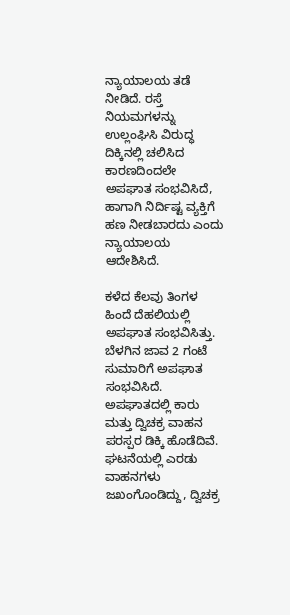ನ್ಯಾಯಾಲಯ ತಡೆ ನೀಡಿದೆ. ರಸ್ತೆ ನಿಯಮಗಳನ್ನು ಉಲ್ಲಂಘಿಸಿ ವಿರುದ್ಧ ದಿಕ್ಕಿನಲ್ಲಿ ಚಲಿಸಿದ ಕಾರಣದಿಂದಲೇ ಅಪಘಾತ ಸಂಭವಿಸಿದೆ, ಹಾಗಾಗಿ ನಿರ್ದಿಷ್ಟ ವ್ಯಕ್ತಿಗೆ ಹಣ ನೀಡಬಾರದು ಎಂದು ನ್ಯಾಯಾಲಯ ಆದೇಶಿಸಿದೆ.

ಕಳೆದ ಕೆಲವು ತಿಂಗಳ ಹಿಂದೆ ದೆಹಲಿಯಲ್ಲಿ ಅಪಘಾತ ಸಂಭವಿಸಿತ್ತು. ಬೆಳಗಿನ ಜಾವ 2 ಗಂಟೆ ಸುಮಾರಿಗೆ ಅಪಘಾತ ಸಂಭವಿಸಿದೆ. ಅಪಘಾತದಲ್ಲಿ ಕಾರು ಮತ್ತು ದ್ವಿಚಕ್ರ ವಾಹನ ಪರಸ್ಪರ ಡಿಕ್ಕಿ ಹೊಡೆದಿವೆ. ಘಟನೆಯಲ್ಲಿ ಎರಡು ವಾಹನಗಳು ಜಖಂಗೊಂಡಿದ್ದು, ದ್ವಿಚಕ್ರ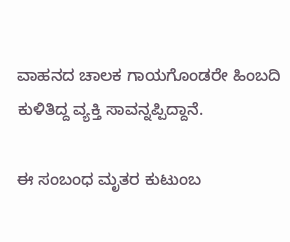ವಾಹನದ ಚಾಲಕ ಗಾಯಗೊಂಡರೇ ಹಿಂಬದಿ ಕುಳಿತಿದ್ದ ವ್ಯಕ್ತಿ ಸಾವನ್ನಪ್ಪಿದ್ದಾನೆ.

ಈ ಸಂಬಂಧ ಮೃತರ ಕುಟುಂಬ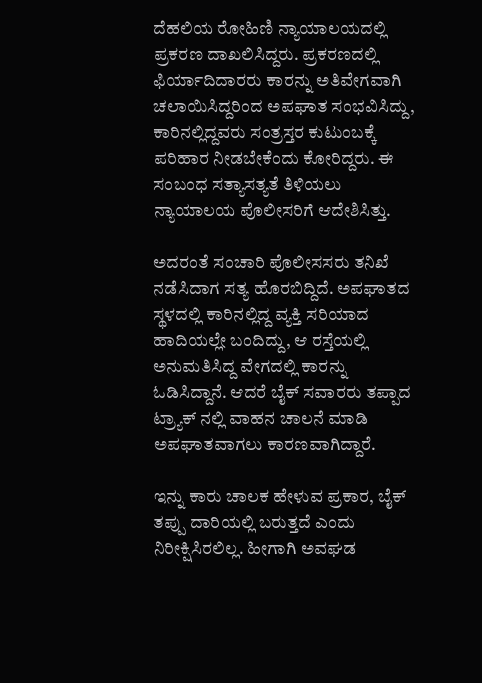ದೆಹಲಿಯ ರೋಹಿಣಿ ನ್ಯಾಯಾಲಯದಲ್ಲಿ ಪ್ರಕರಣ ದಾಖಲಿಸಿದ್ದರು. ಪ್ರಕರಣದಲ್ಲಿ ಫಿರ್ಯಾದಿದಾರರು ಕಾರನ್ನು ಅತಿವೇಗವಾಗಿ ಚಲಾಯಿಸಿದ್ದರಿಂದ ಅಪಘಾತ ಸಂಭವಿಸಿದ್ದು, ಕಾರಿನಲ್ಲಿದ್ದವರು ಸಂತ್ರಸ್ತರ ಕುಟುಂಬಕ್ಕೆ ಪರಿಹಾರ ನೀಡಬೇಕೆಂದು ಕೋರಿದ್ದರು. ಈ ಸಂಬಂಧ ಸತ್ಯಾಸತ್ಯತೆ ತಿಳಿಯಲು ನ್ಯಾಯಾಲಯ ಪೊಲೀಸರಿಗೆ ಆದೇಶಿಸಿತ್ತು.

ಅದರಂತೆ ಸಂಚಾರಿ ಪೊಲೀಸಸರು ತನಿಖೆ ನಡೆಸಿದಾಗ ಸತ್ಯ ಹೊರಬಿದ್ದಿದೆ. ಅಪಘಾತದ ಸ್ಥಳದಲ್ಲಿ ಕಾರಿನಲ್ಲಿದ್ದ ವ್ಯಕ್ತಿ ಸರಿಯಾದ ಹಾದಿಯಲ್ಲೇ ಬಂದಿದ್ದು, ಆ ರಸ್ತೆಯಲ್ಲಿ ಅನುಮತಿಸಿದ್ದ ವೇಗದಲ್ಲಿ ಕಾರನ್ನು ಓಡಿಸಿದ್ದಾನೆ. ಆದರೆ ಬೈಕ್ ಸವಾರರು ತಪ್ಪಾದ ಟ್ರ್ಯಾಕ್ ನಲ್ಲಿ ವಾಹನ ಚಾಲನೆ ಮಾಡಿ ಅಪಘಾತವಾಗಲು ಕಾರಣವಾಗಿದ್ದಾರೆ.

ಇನ್ನು ಕಾರು ಚಾಲಕ ಹೇಳುವ ಪ್ರಕಾರ, ಬೈಕ್ ತಪ್ಪು ದಾರಿಯಲ್ಲಿ ಬರುತ್ತದೆ ಎಂದು ನಿರೀಕ್ಷಿಸಿರಲಿಲ್ಲ. ಹೀಗಾಗಿ ಅವಘಡ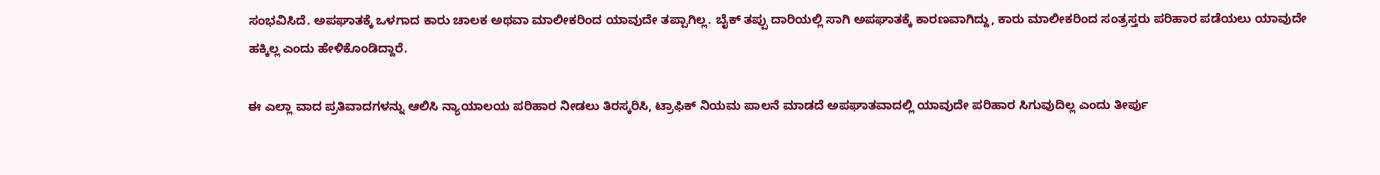ಸಂಭವಿಸಿದೆ. ಅಪಘಾತಕ್ಕೆ ಒಳಗಾದ ಕಾರು ಚಾಲಕ ಅಥವಾ ಮಾಲೀಕರಿಂದ ಯಾವುದೇ ತಪ್ಪಾಗಿಲ್ಲ. ಬೈಕ್ ತಪ್ಪು ದಾರಿಯಲ್ಲಿ ಸಾಗಿ ಅಪಘಾತಕ್ಕೆ ಕಾರಣವಾಗಿದ್ದು, ಕಾರು ಮಾಲೀಕರಿಂದ ಸಂತ್ರಸ್ತರು ಪರಿಹಾರ ಪಡೆಯಲು ಯಾವುದೇ ಹಕ್ಕಿಲ್ಲ ಎಂದು ಹೇಳಿಕೊಂಡಿದ್ದಾರೆ.

ಈ ಎಲ್ಲಾ ವಾದ ಪ್ರತಿವಾದಗಳನ್ನು ಆಲಿಸಿ ನ್ಯಾಯಾಲಯ ಪರಿಹಾರ ನೀಡಲು ತಿರಸ್ಕರಿಸಿ, ಟ್ರಾಫಿಕ್ ನಿಯಮ ಪಾಲನೆ ಮಾಡದೆ ಅಪಘಾತವಾದಲ್ಲಿ ಯಾವುದೇ ಪರಿಹಾರ ಸಿಗುವುದಿಲ್ಲ ಎಂದು ತೀರ್ಪು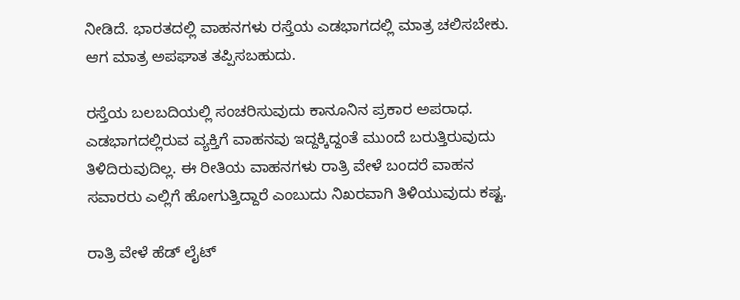ನೀಡಿದೆ. ಭಾರತದಲ್ಲಿ ವಾಹನಗಳು ರಸ್ತೆಯ ಎಡಭಾಗದಲ್ಲಿ ಮಾತ್ರ ಚಲಿಸಬೇಕು. ಆಗ ಮಾತ್ರ ಅಪಘಾತ ತಪ್ಪಿಸಬಹುದು.

ರಸ್ತೆಯ ಬಲಬದಿಯಲ್ಲಿ ಸಂಚರಿಸುವುದು ಕಾನೂನಿನ ಪ್ರಕಾರ ಅಪರಾಧ. ಎಡಭಾಗದಲ್ಲಿರುವ ವ್ಯಕ್ತಿಗೆ ವಾಹನವು ಇದ್ದಕ್ಕಿದ್ದಂತೆ ಮುಂದೆ ಬರುತ್ತಿರುವುದು ತಿಳಿದಿರುವುದಿಲ್ಲ. ಈ ರೀತಿಯ ವಾಹನಗಳು ರಾತ್ರಿ ವೇಳೆ ಬಂದರೆ ವಾಹನ ಸವಾರರು ಎಲ್ಲಿಗೆ ಹೋಗುತ್ತಿದ್ದಾರೆ ಎಂಬುದು ನಿಖರವಾಗಿ ತಿಳಿಯುವುದು ಕಷ್ಟ.

ರಾತ್ರಿ ವೇಳೆ ಹೆಡ್ ಲೈಟ್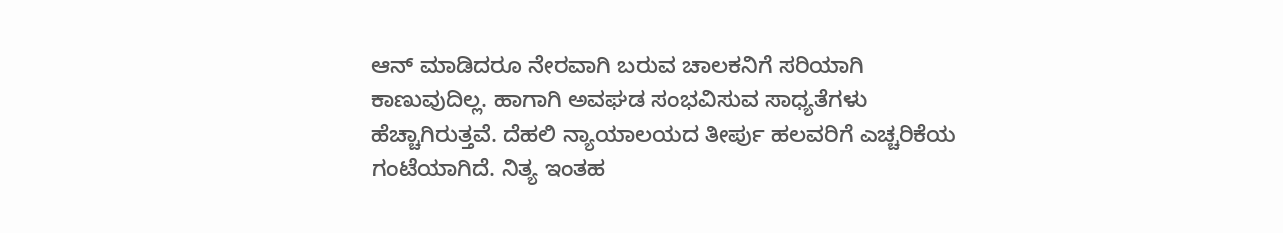ಆನ್ ಮಾಡಿದರೂ ನೇರವಾಗಿ ಬರುವ ಚಾಲಕನಿಗೆ ಸರಿಯಾಗಿ ಕಾಣುವುದಿಲ್ಲ. ಹಾಗಾಗಿ ಅವಘಡ ಸಂಭವಿಸುವ ಸಾಧ್ಯತೆಗಳು ಹೆಚ್ಚಾಗಿರುತ್ತವೆ. ದೆಹಲಿ ನ್ಯಾಯಾಲಯದ ತೀರ್ಪು ಹಲವರಿಗೆ ಎಚ್ಚರಿಕೆಯ ಗಂಟೆಯಾಗಿದೆ. ನಿತ್ಯ ಇಂತಹ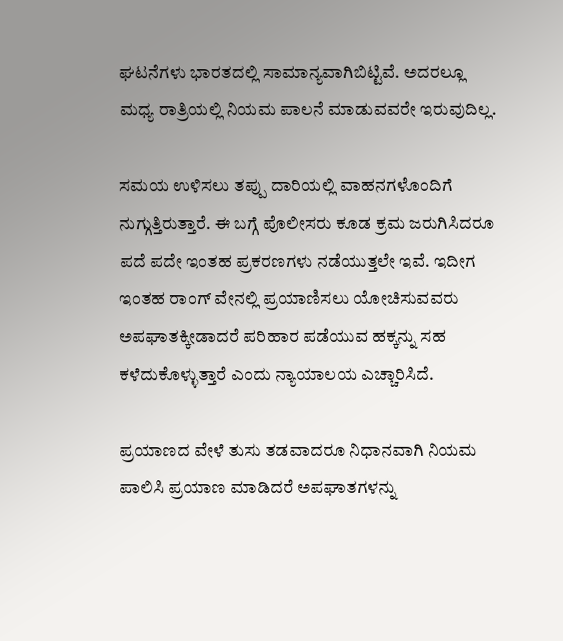ಘಟನೆಗಳು ಭಾರತದಲ್ಲಿ ಸಾಮಾನ್ಯವಾಗಿಬಿಟ್ಟಿವೆ. ಅದರಲ್ಲೂ ಮಧ್ಯ ರಾತ್ರಿಯಲ್ಲಿ ನಿಯಮ ಪಾಲನೆ ಮಾಡುವವರೇ ಇರುವುದಿಲ್ಲ.

ಸಮಯ ಉಳಿಸಲು ತಪ್ಪು ದಾರಿಯಲ್ಲಿ ವಾಹನಗಳೊಂದಿಗೆ ನುಗ್ಗುತ್ತಿರುತ್ತಾರೆ. ಈ ಬಗ್ಗೆ ಪೊಲೀಸರು ಕೂಡ ಕ್ರಮ ಜರುಗಿಸಿದರೂ ಪದೆ ಪದೇ ಇಂತಹ ಪ್ರಕರಣಗಳು ನಡೆಯುತ್ತಲೇ ಇವೆ. ಇದೀಗ ಇಂತಹ ರಾಂಗ್ ವೇನಲ್ಲಿ ಪ್ರಯಾಣಿಸಲು ಯೋಚಿಸುವವರು ಅಪಘಾತಕ್ಕೀಡಾದರೆ ಪರಿಹಾರ ಪಡೆಯುವ ಹಕ್ಕನ್ನು ಸಹ ಕಳೆದುಕೊಳ್ಳುತ್ತಾರೆ ಎಂದು ನ್ಯಾಯಾಲಯ ಎಚ್ಚಾರಿಸಿದೆ.

ಪ್ರಯಾಣದ ವೇಳೆ ತುಸು ತಡವಾದರೂ ನಿಧಾನವಾಗಿ ನಿಯಮ ಪಾಲಿಸಿ ಪ್ರಯಾಣ ಮಾಡಿದರೆ ಅಪಘಾತಗಳನ್ನು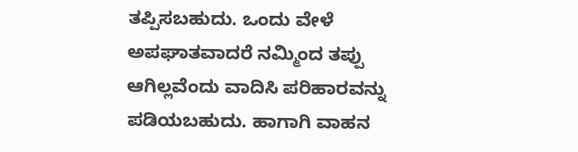ತಪ್ಪಿಸಬಹುದು. ಒಂದು ವೇಳೆ ಅಪಘಾತವಾದರೆ ನಮ್ಮಿಂದ ತಪ್ಪು ಆಗಿಲ್ಲವೆಂದು ವಾದಿಸಿ ಪರಿಹಾರವನ್ನು ಪಡಿಯಬಹುದು. ಹಾಗಾಗಿ ವಾಹನ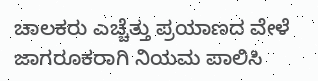ಚಾಲಕರು ಎಚ್ಚೆತ್ತು ಪ್ರಯಾಣದ ವೇಳೆ ಜಾಗರೂಕರಾಗಿ ನಿಯಮ ಪಾಲಿಸಿ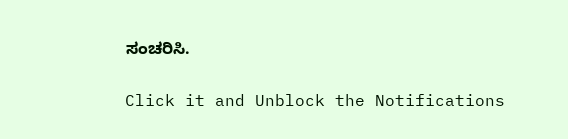ಸಂಚರಿಸಿ.


Click it and Unblock the Notifications